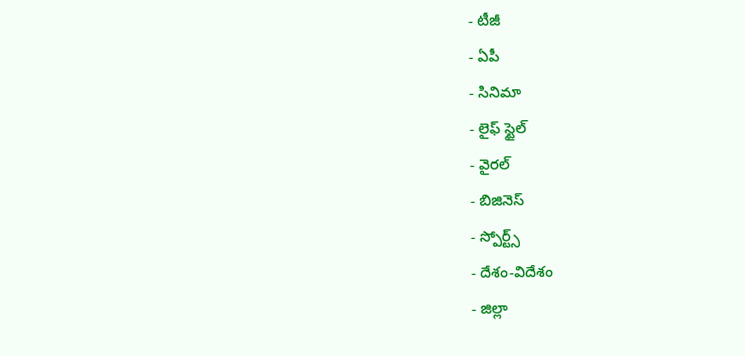- టీజీ
- ఏపీ
- సినిమా
- లైఫ్ స్టైల్
- వైరల్
- బిజినెస్
- స్పోర్ట్స్
- దేశం-విదేశం
- జిల్లా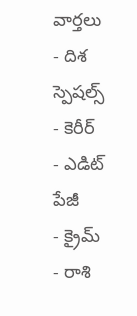వార్తలు
- దిశ స్పెషల్స్
- కెరీర్
- ఎడిట్ పేజీ
- క్రైమ్
- రాశి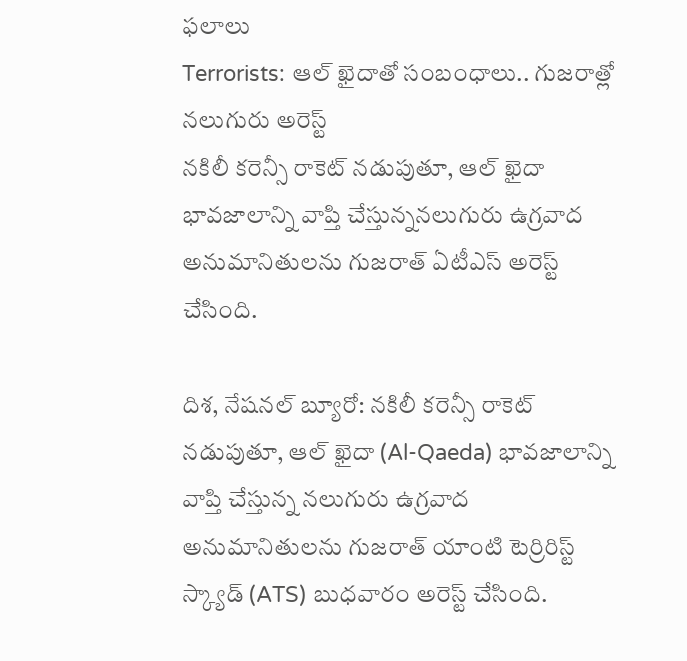ఫలాలు
Terrorists: ఆల్ ఖైదాతో సంబంధాలు.. గుజరాత్లో నలుగురు అరెస్ట్
నకిలీ కరెన్సీ రాకెట్ నడుపుతూ, ఆల్ ఖైదా భావజాలాన్ని వాప్తి చేస్తున్ననలుగురు ఉగ్రవాద అనుమానితులను గుజరాత్ ఏటీఎస్ అరెస్ట్ చేసింది.

దిశ, నేషనల్ బ్యూరో: నకిలీ కరెన్సీ రాకెట్ నడుపుతూ, ఆల్ ఖైదా (Al-Qaeda) భావజాలాన్ని వాప్తి చేస్తున్న నలుగురు ఉగ్రవాద అనుమానితులను గుజరాత్ యాంటి టెర్రిరిస్ట్ స్క్యాడ్ (ATS) బుధవారం అరెస్ట్ చేసింది.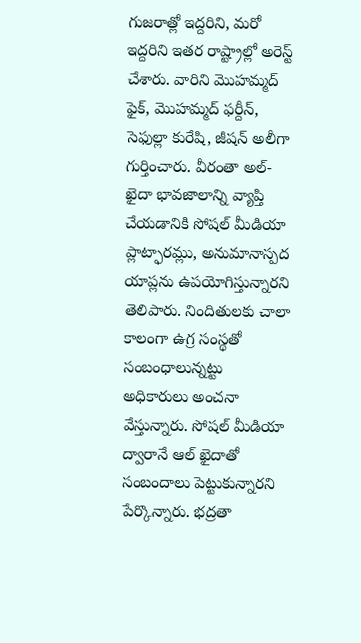గుజరాత్లో ఇద్దరిని, మరో ఇద్దరిని ఇతర రాష్ట్రాల్లో అరెస్ట్ చేశారు. వారిని మొహమ్మద్ ఫైక్, మొహమ్మద్ ఫర్దీన్, సెఫుల్లా కురేషి, జీషన్ అలీగా గుర్తించారు. వీరంతా అల్-ఖైదా భావజాలాన్ని వ్యాప్తి చేయడానికి సోషల్ మీడియా ప్లాట్ఫారమ్లు, అనుమానాస్పద యాప్లను ఉపయోగిస్తున్నారని తెలిపారు. నిందితులకు చాలా కాలంగా ఉగ్ర సంస్థతో సంబంధాలున్నట్టు అధికారులు అంచనా వేస్తున్నారు. సోషల్ మీడియా ద్వారానే ఆల్ ఖైదాతో సంబందాలు పెట్టుకున్నారని పేర్కొన్నారు. భద్రతా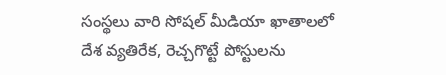సంస్థలు వారి సోషల్ మీడియా ఖాతాలలో దేశ వ్యతిరేక, రెచ్చగొట్టే పోస్టులను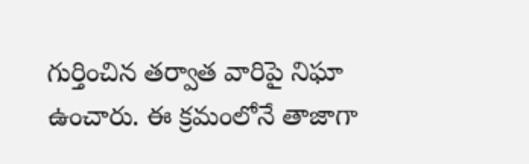గుర్తించిన తర్వాత వారిపై నిఘా ఉంచారు. ఈ క్రమంలోనే తాజాగా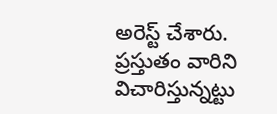అరెస్ట్ చేశారు. ప్రస్తుతం వారిని విచారిస్తున్నట్టు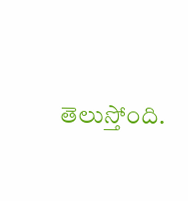తెలుస్తోంది.